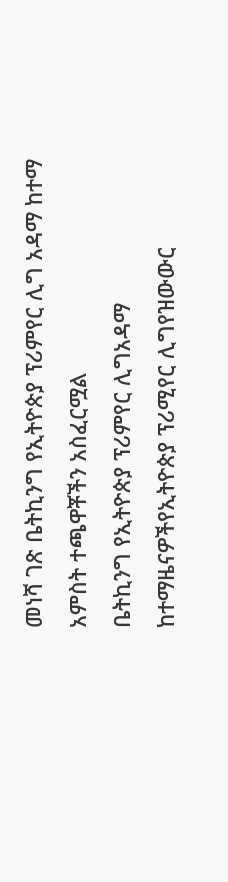መነሻ ገጽ ቤትኪንግ የኢትዮጵያ ፕሪምየር ሊግ አዳማ ከተማ አምስት ተጫዋቾችን አስፈርሟል
ቤትኪንግ የኢትዮጵያ ፕሪምየር ሊግአዳማ ከተማዜናዎችየኢትዮጵያ ፕሪሚየር ሊግየዝውውር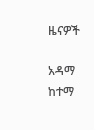ዜናዎች

አዳማ ከተማ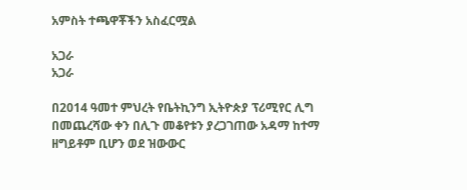አምስት ተጫዋቾችን አስፈርሟል

አጋራ
አጋራ

በ2014 ዓመተ ምህረት የቤትኪንግ ኢትዮጵያ ፕሪሚየር ሊግ በመጨረሻው ቀን በሊጉ መቆየቱን ያረጋገጠው አዳማ ከተማ ዘግይቶም ቢሆን ወደ ዝውውር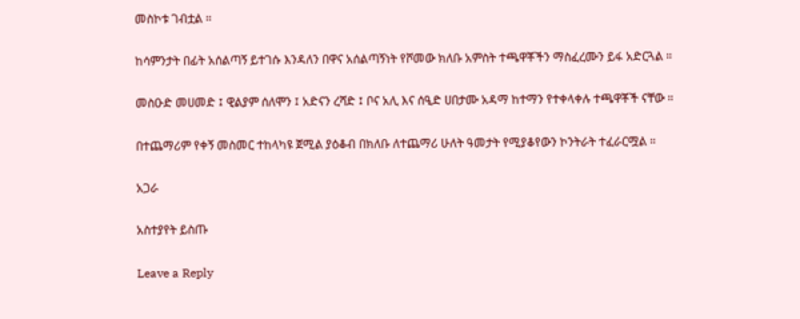መስኮቱ ገብቷል ።

ከሳምንታት በፊት አሰልጣኝ ይተገሱ እንዳለን በዋና አሰልጣኝነት የሾመው ክለቡ አምስት ተጫዋቾችን ማስፈረሙን ይፋ አድርጓል ።

መስዑድ መሀመድ ፤ ዊልያም ሰለሞን ፤ አድናን ረሻድ ፤ ቦና አሊ እና ሰዒድ ሀበታሙ አዳማ ከተማን የተቀላቀሉ ተጫዋቾች ናቸው ።

በተጨማሪም የቀኝ መስመር ተከላካዩ ጀሚል ያዕቆብ በክለቡ ለተጨማሪ ሁለት ዓመታት የሚያቆየውን ኮንትራት ተፈራርሟል ።

አጋራ

አስተያየት ይስጡ

Leave a Reply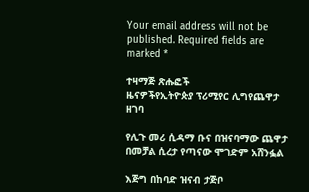Your email address will not be published. Required fields are marked *

ተዛማጅ ጽሑፎች
ዜናዎችየኢትዮጵያ ፕሪሚየር ሊግየጨዋታ ዘገባ

የሊጉ መሪ ሲዳማ ቡና በዝናባማው ጨዋታ በመቻል ሲረታ የጣናው ሞገድም አሸንፏል

እጅግ በከባድ ዝናብ ታጅቦ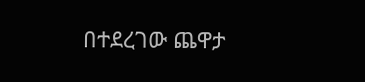በተደረገው ጨዋታ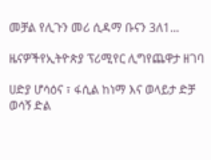መቻል የሊጉን መሪ ሲዳማ ቡናን 3ለ1...

ዜናዎችየኢትዮጵያ ፕሪሚየር ሊግየጨዋታ ዘገባ

ሀድያ ሆሳዕና ፣ ፋሲል ከነማ እና ወላይታ ድቻ ወሳኝ ድል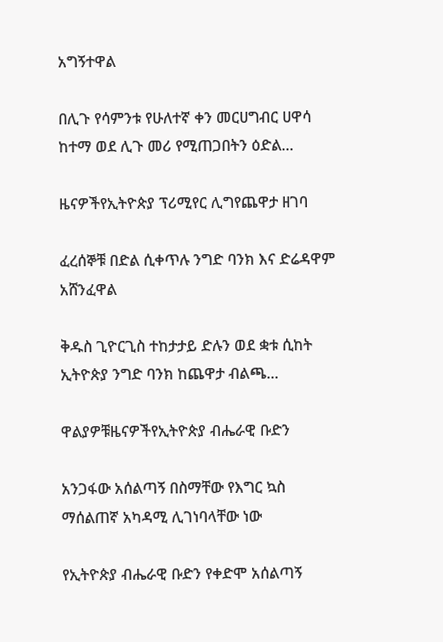አግኝተዋል

በሊጉ የሳምንቱ የሁለተኛ ቀን መርሀግብር ሀዋሳ ከተማ ወደ ሊጉ መሪ የሚጠጋበትን ዕድል...

ዜናዎችየኢትዮጵያ ፕሪሚየር ሊግየጨዋታ ዘገባ

ፈረሰኞቹ በድል ሲቀጥሉ ንግድ ባንክ እና ድሬዳዋም አሸንፈዋል

ቅዱስ ጊዮርጊስ ተከታታይ ድሉን ወደ ቋቱ ሲከት ኢትዮጵያ ንግድ ባንክ ከጨዋታ ብልጫ...

ዋልያዎቹዜናዎችየኢትዮጵያ ብሔራዊ ቡድን

አንጋፋው አሰልጣኝ በስማቸው የእግር ኳስ ማሰልጠኛ አካዳሚ ሊገነባላቸው ነው

የኢትዮጵያ ብሔራዊ ቡድን የቀድሞ አሰልጣኝ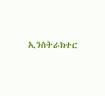ኢንስትራክተር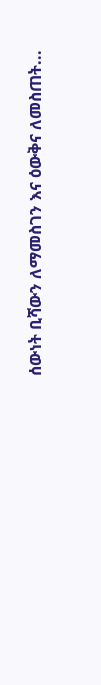ሰውነት ቢሻውን ለማመስገን እና ዕውቅና ለመስጠት...